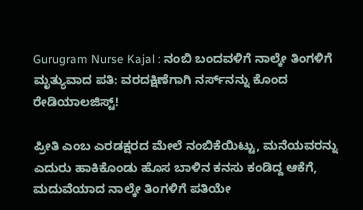Gurugram Nurse Kajal : ನಂಬಿ ಬಂದವಳಿಗೆ ನಾಲ್ಕೇ ತಿಂಗಳಿಗೆ ಮೃತ್ಯುವಾದ ಪತಿ: ವರದಕ್ಷಿಣೆಗಾಗಿ ನರ್ಸ್‌ನನ್ನು ಕೊಂದ ರೇಡಿಯಾಲಜಿಸ್ಟ್!

ಪ್ರೀತಿ ಎಂಬ ಎರಡಕ್ಷರದ ಮೇಲೆ ನಂಬಿಕೆಯಿಟ್ಟು, ಮನೆಯವರನ್ನು ಎದುರು ಹಾಕಿಕೊಂಡು ಹೊಸ ಬಾಳಿನ ಕನಸು ಕಂಡಿದ್ದ ಆಕೆಗೆ, ಮದುವೆಯಾದ ನಾಲ್ಕೇ ತಿಂಗಳಿಗೆ ಪತಿಯೇ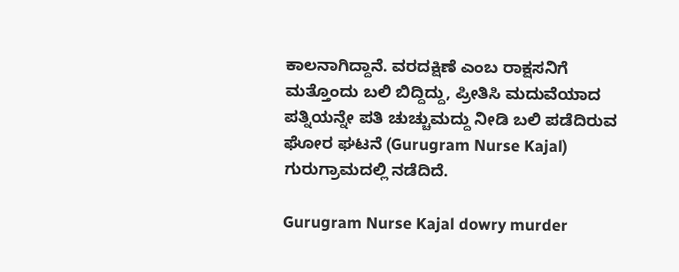ಕಾಲನಾಗಿದ್ದಾನೆ. ವರದಕ್ಷಿಣೆ ಎಂಬ ರಾಕ್ಷಸನಿಗೆ ಮತ್ತೊಂದು ಬಲಿ ಬಿದ್ದಿದ್ದು, ಪ್ರೀತಿಸಿ ಮದುವೆಯಾದ ಪತ್ನಿಯನ್ನೇ ಪತಿ ಚುಚ್ಚುಮದ್ದು ನೀಡಿ ಬಲಿ ಪಡೆದಿರುವ ಘೋರ ಘಟನೆ (Gurugram Nurse Kajal) ಗುರುಗ್ರಾಮದಲ್ಲಿ ನಡೆದಿದೆ.

Gurugram Nurse Kajal dowry murder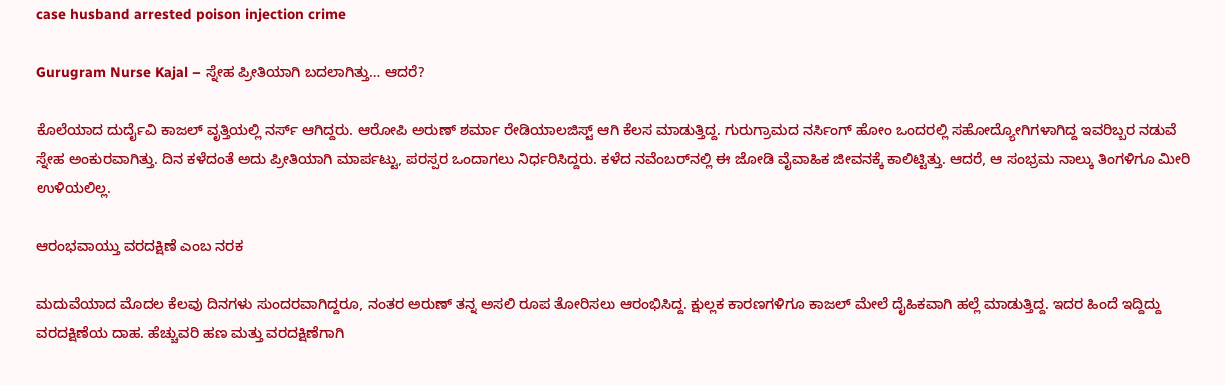case husband arrested poison injection crime

Gurugram Nurse Kajal – ಸ್ನೇಹ ಪ್ರೀತಿಯಾಗಿ ಬದಲಾಗಿತ್ತು… ಆದರೆ?

ಕೊಲೆಯಾದ ದುರ್ದೈವಿ ಕಾಜಲ್ ವೃತ್ತಿಯಲ್ಲಿ ನರ್ಸ್ ಆಗಿದ್ದರು. ಆರೋಪಿ ಅರುಣ್ ಶರ್ಮಾ ರೇಡಿಯಾಲಜಿಸ್ಟ್ ಆಗಿ ಕೆಲಸ ಮಾಡುತ್ತಿದ್ದ. ಗುರುಗ್ರಾಮದ ನರ್ಸಿಂಗ್ ಹೋಂ ಒಂದರಲ್ಲಿ ಸಹೋದ್ಯೋಗಿಗಳಾಗಿದ್ದ ಇವರಿಬ್ಬರ ನಡುವೆ ಸ್ನೇಹ ಅಂಕುರವಾಗಿತ್ತು. ದಿನ ಕಳೆದಂತೆ ಅದು ಪ್ರೀತಿಯಾಗಿ ಮಾರ್ಪಟ್ಟು, ಪರಸ್ಪರ ಒಂದಾಗಲು ನಿರ್ಧರಿಸಿದ್ದರು. ಕಳೆದ ನವೆಂಬರ್‌ನಲ್ಲಿ ಈ ಜೋಡಿ ವೈವಾಹಿಕ ಜೀವನಕ್ಕೆ ಕಾಲಿಟ್ಟಿತ್ತು. ಆದರೆ, ಆ ಸಂಭ್ರಮ ನಾಲ್ಕು ತಿಂಗಳಿಗೂ ಮೀರಿ ಉಳಿಯಲಿಲ್ಲ.

ಆರಂಭವಾಯ್ತು ವರದಕ್ಷಿಣೆ ಎಂಬ ನರಕ

ಮದುವೆಯಾದ ಮೊದಲ ಕೆಲವು ದಿನಗಳು ಸುಂದರವಾಗಿದ್ದರೂ, ನಂತರ ಅರುಣ್ ತನ್ನ ಅಸಲಿ ರೂಪ ತೋರಿಸಲು ಆರಂಭಿಸಿದ್ದ. ಕ್ಷುಲ್ಲಕ ಕಾರಣಗಳಿಗೂ ಕಾಜಲ್ ಮೇಲೆ ದೈಹಿಕವಾಗಿ ಹಲ್ಲೆ ಮಾಡುತ್ತಿದ್ದ. ಇದರ ಹಿಂದೆ ಇದ್ದಿದ್ದು ವರದಕ್ಷಿಣೆಯ ದಾಹ. ಹೆಚ್ಚುವರಿ ಹಣ ಮತ್ತು ವರದಕ್ಷಿಣೆಗಾಗಿ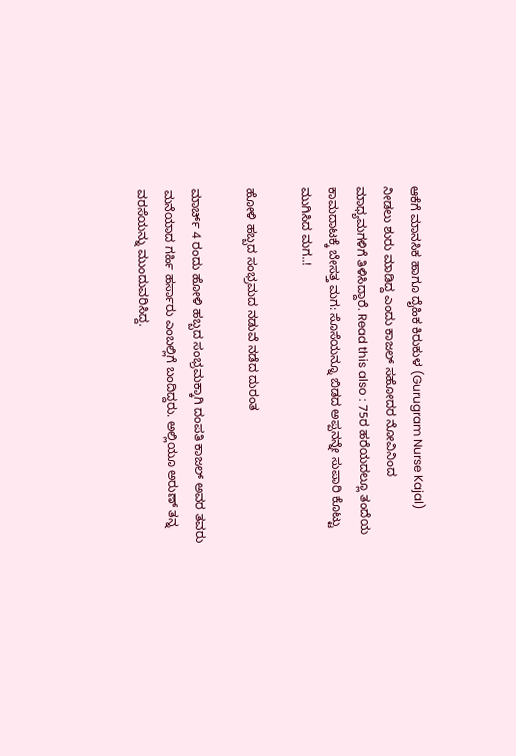ಆಕೆಗೆ ಮಾನಸಿಕ ಹಾಗೂ ದೈಹಿಕ ಕಿರುಕುಳ (Gurugram Nurse Kajal)  ನೀಡಲು ಶುರು ಮಾಡಿದ್ದ ಎಂದು ಕಾಜಲ್ ಸಹೋದರ ನೋವಿನಿಂದ ಮಾಧ್ಯಮಗಳಿಗೆ ತಿಳಿಸಿದ್ದಾರೆ. Read this also : 75ರ ಹರೆಯದಲ್ಲೂ ತಂದೆಯ ಕಾಮದಾಟಕ್ಕೆ ಬೇಸತ್ತ ಮಗ: ಸೊಸೆಯನ್ನೂ ಬಿಡದ ಅಪ್ಪನನ್ನೇ ಸುಪಾರಿ ಕೊಟ್ಟು ಮುಗಿಸಿದ ಮಗ..!

ಹೋಳಿ ಹಬ್ಬದ ಸಂಭ್ರಮದ ನಡುವೆ ನಡೆದ ದುರಂತ

ಮಾರ್ಚ್ 4 ರಂದು ಹೋಳಿ ಹಬ್ಬದ ಸಂಭ್ರಮಕ್ಕಾಗಿ ದಂಪತಿ ಕಾಜಲ್ ಅವರ ತವರು ಮನೆಯಾದ ಗರ್ಹಿ ಹರ್ಸಾರು ಎಂಬಲ್ಲಿಗೆ ಬಂದಿದ್ದರು. ಅಲ್ಲಿಯೂ ಅರುಣ್ ತನ್ನ ವರಸೆಯನ್ನು ಮುಂದುವರಿಸಿದ್ದ.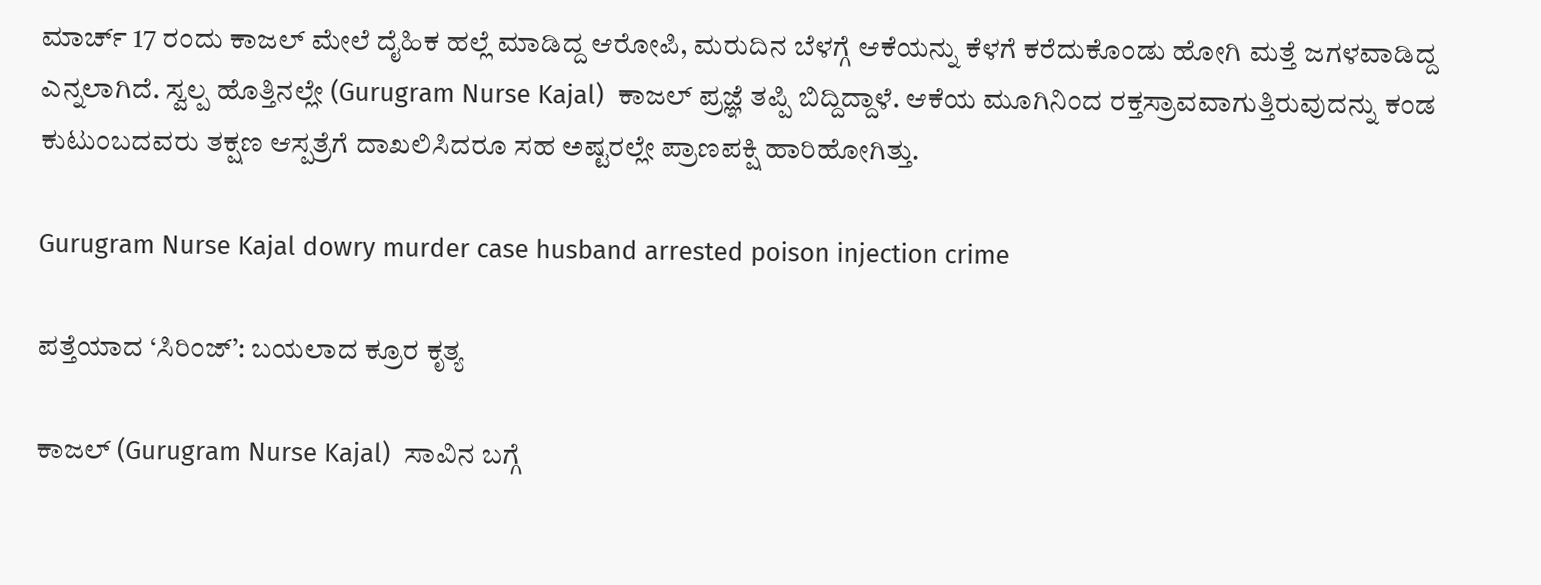ಮಾರ್ಚ್ 17 ರಂದು ಕಾಜಲ್ ಮೇಲೆ ದೈಹಿಕ ಹಲ್ಲೆ ಮಾಡಿದ್ದ ಆರೋಪಿ, ಮರುದಿನ ಬೆಳಗ್ಗೆ ಆಕೆಯನ್ನು ಕೆಳಗೆ ಕರೆದುಕೊಂಡು ಹೋಗಿ ಮತ್ತೆ ಜಗಳವಾಡಿದ್ದ ಎನ್ನಲಾಗಿದೆ. ಸ್ವಲ್ಪ ಹೊತ್ತಿನಲ್ಲೇ (Gurugram Nurse Kajal)  ಕಾಜಲ್ ಪ್ರಜ್ಞೆ ತಪ್ಪಿ ಬಿದ್ದಿದ್ದಾಳೆ. ಆಕೆಯ ಮೂಗಿನಿಂದ ರಕ್ತಸ್ರಾವವಾಗುತ್ತಿರುವುದನ್ನು ಕಂಡ ಕುಟುಂಬದವರು ತಕ್ಷಣ ಆಸ್ಪತ್ರೆಗೆ ದಾಖಲಿಸಿದರೂ ಸಹ ಅಷ್ಟರಲ್ಲೇ ಪ್ರಾಣಪಕ್ಷಿ ಹಾರಿಹೋಗಿತ್ತು.

Gurugram Nurse Kajal dowry murder case husband arrested poison injection crime

ಪತ್ತೆಯಾದ ‘ಸಿರಿಂಜ್’: ಬಯಲಾದ ಕ್ರೂರ ಕೃತ್ಯ

ಕಾಜಲ್ (Gurugram Nurse Kajal)  ಸಾವಿನ ಬಗ್ಗೆ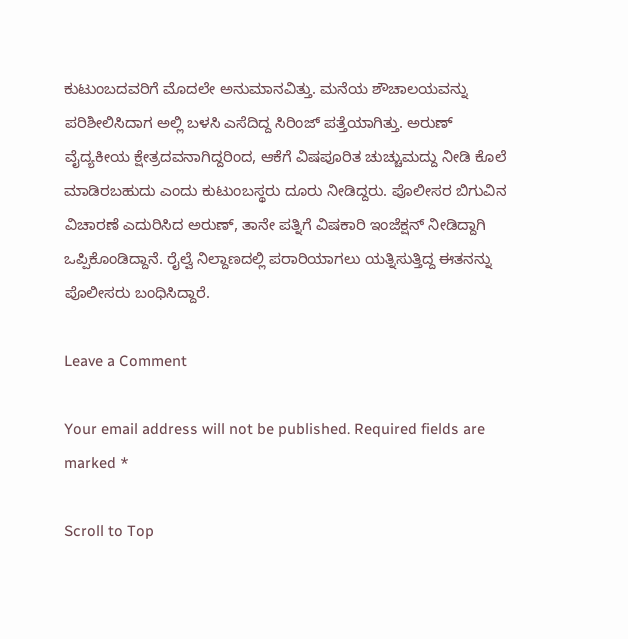ಕುಟುಂಬದವರಿಗೆ ಮೊದಲೇ ಅನುಮಾನವಿತ್ತು. ಮನೆಯ ಶೌಚಾಲಯವನ್ನು ಪರಿಶೀಲಿಸಿದಾಗ ಅಲ್ಲಿ ಬಳಸಿ ಎಸೆದಿದ್ದ ಸಿರಿಂಜ್ ಪತ್ತೆಯಾಗಿತ್ತು. ಅರುಣ್ ವೈದ್ಯಕೀಯ ಕ್ಷೇತ್ರದವನಾಗಿದ್ದರಿಂದ, ಆಕೆಗೆ ವಿಷಪೂರಿತ ಚುಚ್ಚುಮದ್ದು ನೀಡಿ ಕೊಲೆ ಮಾಡಿರಬಹುದು ಎಂದು ಕುಟುಂಬಸ್ಥರು ದೂರು ನೀಡಿದ್ದರು. ಪೊಲೀಸರ ಬಿಗುವಿನ ವಿಚಾರಣೆ ಎದುರಿಸಿದ ಅರುಣ್, ತಾನೇ ಪತ್ನಿಗೆ ವಿಷಕಾರಿ ಇಂಜೆಕ್ಷನ್ ನೀಡಿದ್ದಾಗಿ ಒಪ್ಪಿಕೊಂಡಿದ್ದಾನೆ. ರೈಲ್ವೆ ನಿಲ್ದಾಣದಲ್ಲಿ ಪರಾರಿಯಾಗಲು ಯತ್ನಿಸುತ್ತಿದ್ದ ಈತನನ್ನು ಪೊಲೀಸರು ಬಂಧಿಸಿದ್ದಾರೆ.

Leave a Comment

Your email address will not be published. Required fields are marked *

Scroll to Top